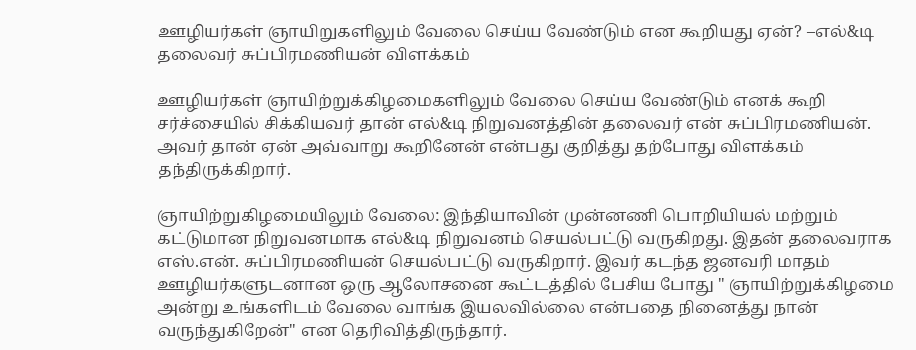ஊழியர்கள் ஞாயிறுகளிலும் வேலை செய்ய வேண்டும் என கூறியது ஏன்? –எல்&டி தலைவர் சுப்பிரமணியன் விளக்கம்

ஊழியர்கள் ஞாயிற்றுக்கிழமைகளிலும் வேலை செய்ய வேண்டும் எனக் கூறி சர்ச்சையில் சிக்கியவர் தான் எல்&டி நிறுவனத்தின் தலைவர் என் சுப்பிரமணியன். அவர் தான் ஏன் அவ்வாறு கூறினேன் என்பது குறித்து தற்போது விளக்கம் தந்திருக்கிறார்.

ஞாயிற்றுகிழமையிலும் வேலை: இந்தியாவின் முன்னணி பொறியியல் மற்றும் கட்டுமான நிறுவனமாக எல்&டி நிறுவனம் செயல்பட்டு வருகிறது. இதன் தலைவராக எஸ்.என். சுப்பிரமணியன் செயல்பட்டு வருகிறார். இவர் கடந்த ஜனவரி மாதம் ஊழியர்களுடனான ஒரு ஆலோசனை கூட்டத்தில் பேசிய போது " ஞாயிற்றுக்கிழமை அன்று உங்களிடம் வேலை வாங்க இயலவில்லை என்பதை நினைத்து நான் வருந்துகிறேன்" என தெரிவித்திருந்தார்.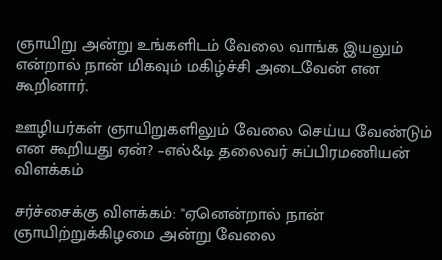ஞாயிறு அன்று உங்களிடம் வேலை வாங்க இயலும் என்றால் நான் மிகவும் மகிழ்ச்சி அடைவேன் என கூறினார்.

ஊழியர்கள் ஞாயிறுகளிலும் வேலை செய்ய வேண்டும் என கூறியது ஏன்? –எல்&டி தலைவர் சுப்பிரமணியன் விளக்கம்

சர்ச்சைக்கு விளக்கம்: "ஏனென்றால் நான் ஞாயிற்றுக்கிழமை அன்று வேலை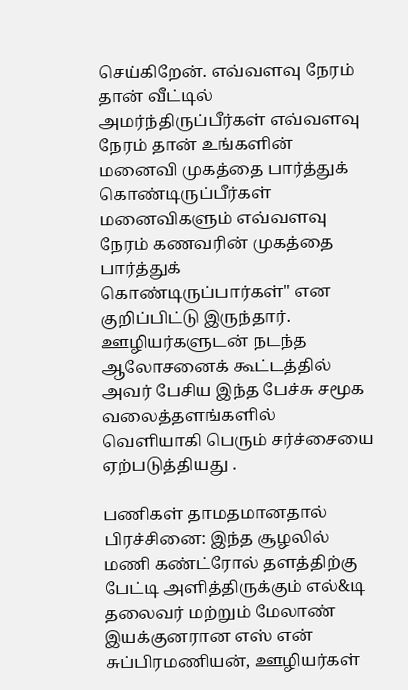செய்கிறேன். எவ்வளவு நேரம் தான் வீட்டில் அமர்ந்திருப்பீர்கள் எவ்வளவு நேரம் தான் உங்களின் மனைவி முகத்தை பார்த்துக் கொண்டிருப்பீர்கள் மனைவிகளும் எவ்வளவு நேரம் கணவரின் முகத்தை பார்த்துக் கொண்டிருப்பார்கள்" என குறிப்பிட்டு இருந்தார். ஊழியர்களுடன் நடந்த ஆலோசனைக் கூட்டத்தில் அவர் பேசிய இந்த பேச்சு சமூக வலைத்தளங்களில் வெளியாகி பெரும் சர்ச்சையை ஏற்படுத்தியது .

பணிகள் தாமதமானதால் பிரச்சினை: இந்த சூழலில் மணி கண்ட்ரோல் தளத்திற்கு பேட்டி அளித்திருக்கும் எல்&டி தலைவர் மற்றும் மேலாண் இயக்குனரான எஸ் என் சுப்பிரமணியன், ஊழியர்கள்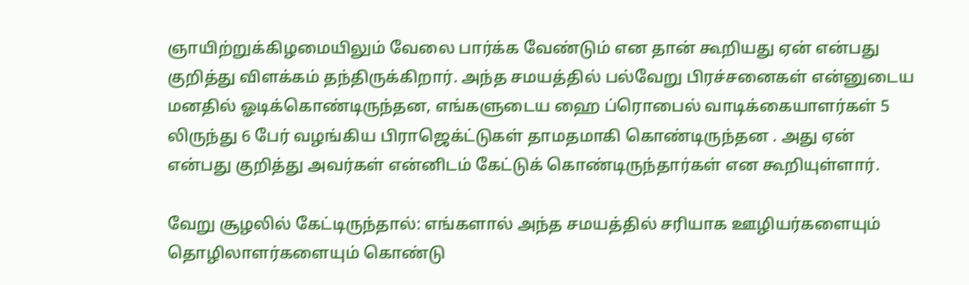ஞாயிற்றுக்கிழமையிலும் வேலை பார்க்க வேண்டும் என தான் கூறியது ஏன் என்பது குறித்து விளக்கம் தந்திருக்கிறார். அந்த சமயத்தில் பல்வேறு பிரச்சனைகள் என்னுடைய மனதில் ஓடிக்கொண்டிருந்தன, எங்களுடைய ஹை ப்ரொபைல் வாடிக்கையாளர்கள் 5 லிருந்து 6 பேர் வழங்கிய பிராஜெக்ட்டுகள் தாமதமாகி கொண்டிருந்தன . அது ஏன் என்பது குறித்து அவர்கள் என்னிடம் கேட்டுக் கொண்டிருந்தார்கள் என கூறியுள்ளார்.

வேறு சூழலில் கேட்டிருந்தால்: எங்களால் அந்த சமயத்தில் சரியாக ஊழியர்களையும் தொழிலாளர்களையும் கொண்டு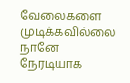வேலைகளை முடிக்கவில்லை நானே நேரடியாக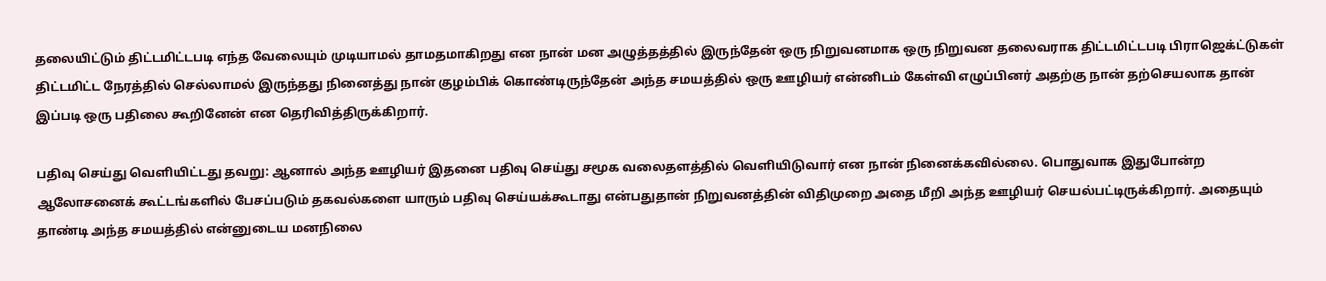தலையிட்டும் திட்டமிட்டபடி எந்த வேலையும் முடியாமல் தாமதமாகிறது என நான் மன அழுத்தத்தில் இருந்தேன் ஒரு நிறுவனமாக ஒரு நிறுவன தலைவராக திட்டமிட்டபடி பிராஜெக்ட்டுகள் திட்டமிட்ட நேரத்தில் செல்லாமல் இருந்தது நினைத்து நான் குழம்பிக் கொண்டிருந்தேன் அந்த சமயத்தில் ஒரு ஊழியர் என்னிடம் கேள்வி எழுப்பினர் அதற்கு நான் தற்செயலாக தான் இப்படி ஒரு பதிலை கூறினேன் என தெரிவித்திருக்கிறார்.

பதிவு செய்து வெளியிட்டது தவறு: ஆனால் அந்த ஊழியர் இதனை பதிவு செய்து சமூக வலைதளத்தில் வெளியிடுவார் என நான் நினைக்கவில்லை. பொதுவாக இதுபோன்ற ஆலோசனைக் கூட்டங்களில் பேசப்படும் தகவல்களை யாரும் பதிவு செய்யக்கூடாது என்பதுதான் நிறுவனத்தின் விதிமுறை அதை மீறி அந்த ஊழியர் செயல்பட்டிருக்கிறார். அதையும் தாண்டி அந்த சமயத்தில் என்னுடைய மனநிலை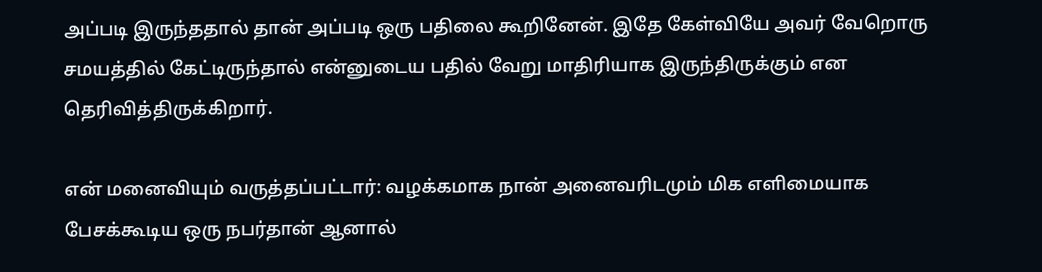அப்படி இருந்ததால் தான் அப்படி ஒரு பதிலை கூறினேன். இதே கேள்வியே அவர் வேறொரு சமயத்தில் கேட்டிருந்தால் என்னுடைய பதில் வேறு மாதிரியாக இருந்திருக்கும் என தெரிவித்திருக்கிறார்.

என் மனைவியும் வருத்தப்பட்டார்: வழக்கமாக நான் அனைவரிடமும் மிக எளிமையாக பேசக்கூடிய ஒரு நபர்தான் ஆனால்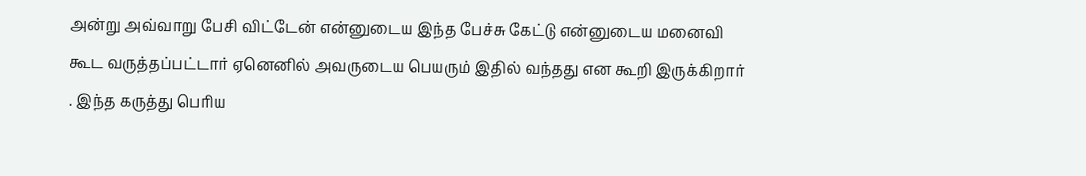அன்று அவ்வாறு பேசி விட்டேன் என்னுடைய இந்த பேச்சு கேட்டு என்னுடைய மனைவி கூட வருத்தப்பட்டார் ஏனெனில் அவருடைய பெயரும் இதில் வந்தது என கூறி இருக்கிறார் . இந்த கருத்து பெரிய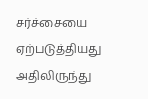சர்ச்சையை ஏற்படுத்தியது அதிலிருந்து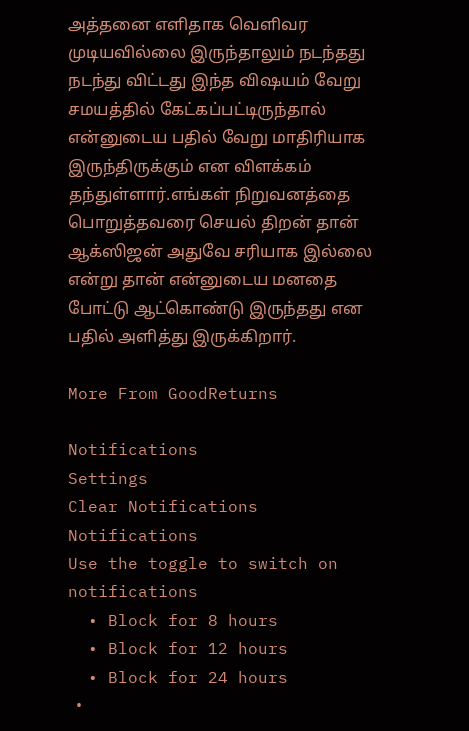அத்தனை எளிதாக வெளிவர முடியவில்லை இருந்தாலும் நடந்தது நடந்து விட்டது இந்த விஷயம் வேறு சமயத்தில் கேட்கப்பட்டிருந்தால் என்னுடைய பதில் வேறு மாதிரியாக இருந்திருக்கும் என விளக்கம் தந்துள்ளார்.எங்கள் நிறுவனத்தை பொறுத்தவரை செயல் திறன் தான் ஆக்ஸிஜன் அதுவே சரியாக இல்லை என்று தான் என்னுடைய மனதை போட்டு ஆட்கொண்டு இருந்தது என பதில் அளித்து இருக்கிறார்.

More From GoodReturns

Notifications
Settings
Clear Notifications
Notifications
Use the toggle to switch on notifications
  • Block for 8 hours
  • Block for 12 hours
  • Block for 24 hours
  •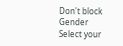Don't block
Gender
Select your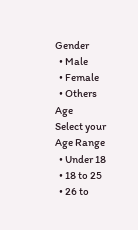Gender
  • Male
  • Female
  • Others
Age
Select your Age Range
  • Under 18
  • 18 to 25
  • 26 to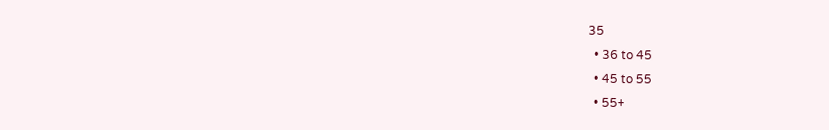35
  • 36 to 45
  • 45 to 55
  • 55+